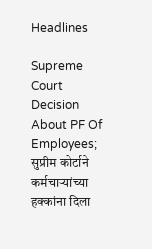Headlines

Supreme Court Decision About PF Of Employees; सुप्रीम कोर्टाने कर्मचाऱ्यांच्या हक्कांना दिला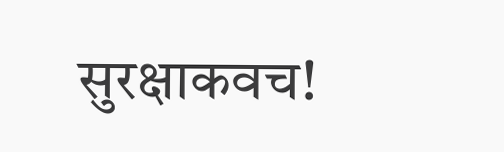सुरक्षाकवच!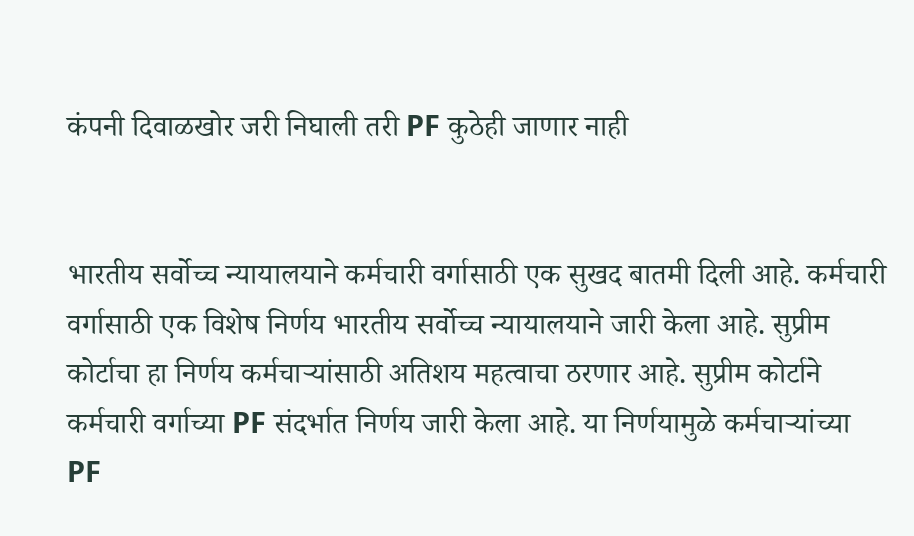कंपनी दिवाळखोर जरी निघाली तरी PF कुठेही जाणार नाही


भारतीय सर्वोच्च न्यायालयाने कर्मचारी वर्गासाठी एक सुखद बातमी दिली आहे. कर्मचारी वर्गासाठी एक विशेष निर्णय भारतीय सर्वोच्च न्यायालयाने जारी केला आहे. सुप्रीम कोर्टाचा हा निर्णय कर्मचाऱ्यांसाठी अतिशय महत्वाचा ठरणार आहे. सुप्रीम कोर्टाने कर्मचारी वर्गाच्या PF संदर्भात निर्णय जारी केला आहे. या निर्णयामुळे कर्मचाऱ्यांच्या PF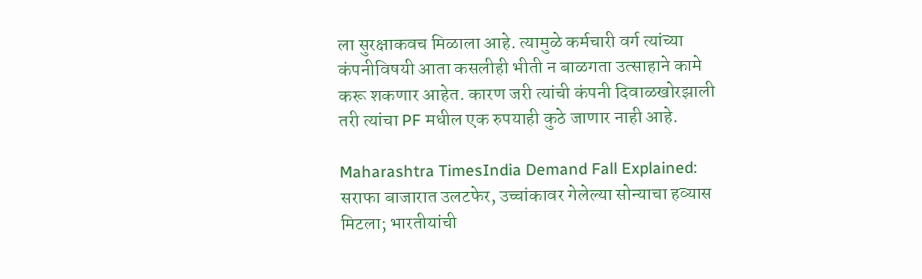ला सुरक्षाकवच मिळाला आहे. त्यामुळे कर्मचारी वर्ग त्यांच्या कंपनीविषयी आता कसलीही भीती न बाळगता उत्साहाने कामे करू शकणार आहेत. कारण जरी त्यांची कंपनी दिवाळखोरझाली तरी त्यांचा PF मधील एक रुपयाही कुठे जाणार नाही आहे.

Maharashtra TimesIndia Demand Fall Explained: सराफा बाजारात उलटफेर, उच्चांकावर गेलेल्या सोन्याचा हव्यास मिटला; भारतीयांची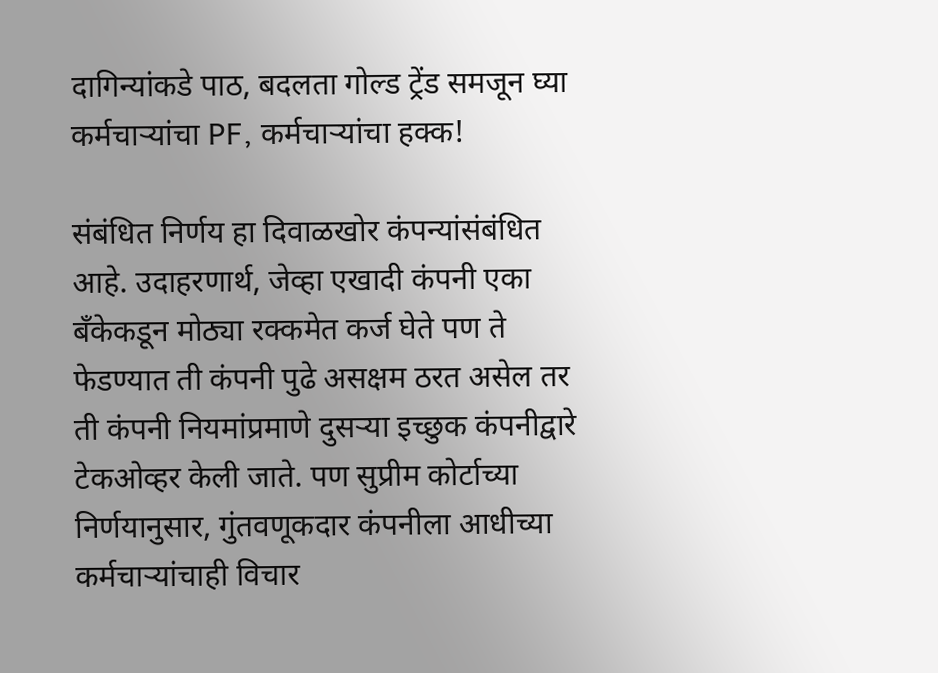दागिन्यांकडे पाठ, बदलता गोल्ड ट्रेंड समजून घ्या
कर्मचाऱ्यांचा PF, कर्मचाऱ्यांचा हक्क!

संबंधित निर्णय हा दिवाळखोर कंपन्यांसंबंधित आहे. उदाहरणार्थ, जेव्हा एखादी कंपनी एका बँकेकडून मोठ्या रक्कमेत कर्ज घेते पण ते फेडण्यात ती कंपनी पुढे असक्षम ठरत असेल तर ती कंपनी नियमांप्रमाणे दुसऱ्या इच्छुक कंपनीद्वारे टेकओव्हर केली जाते. पण सुप्रीम कोर्टाच्या निर्णयानुसार, गुंतवणूकदार कंपनीला आधीच्या कर्मचाऱ्यांचाही विचार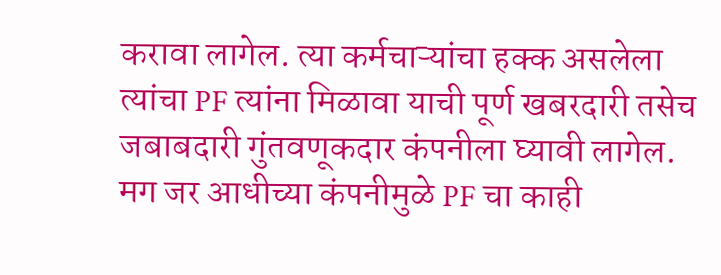करावा लागेल. त्या कर्मचाऱ्यांचा हक्क असलेला त्यांचा PF त्यांना मिळावा याची पूर्ण खबरदारी तसेच जबाबदारी गुंतवणूकदार कंपनीला घ्यावी लागेल. मग जर आधीच्या कंपनीमुळे PF चा काही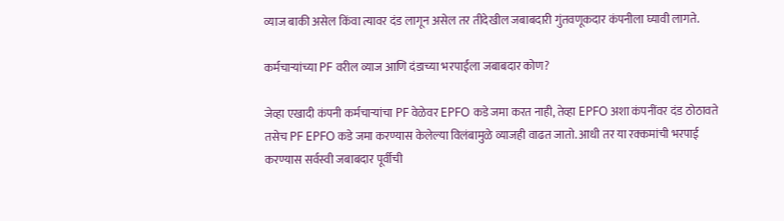व्याज बाकी असेल किंवा त्यावर दंड लागून असेल तर तीदेखील जबाबदारी गुंतवणूकदार कंपनीला घ्यावी लागते.

कर्मचाऱ्यांच्या PF वरील व्याज आणि दंडाच्या भरपाईला जबाबदार कोण?

जेव्हा एखादी कंपनी कर्मचाऱ्यांचा PF वेळेवर EPFO कडे जमा करत नाही, तेव्हा EPFO अशा कंपनींवर दंड ठोठावते तसेच PF EPFO कडे जमा करण्यास केलेल्या विलंबामुळे व्याजही वाढत जातो. आधी तर या रक्कमांची भरपाई करण्यास सर्वस्वी जबाबदार पूर्वीची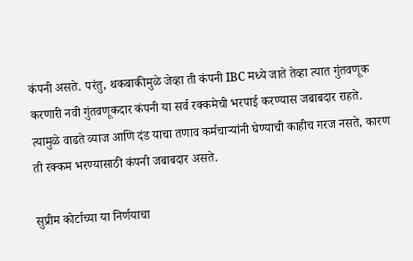कंपनी असते. परंतु, थकबाकीमुळे जेव्हा ती कंपनी IBC मध्ये जाते तेव्हा त्यात गुंतवणूक करणारी नवी गुंतवणूकदार कंपनी या सर्व रक्कमेची भरपाई करण्यास जबाबदार राहते. त्यामुळे वाढते व्याज आणि दंड याचा तणाव कर्मचाऱ्यांनी घेण्याची काहीच गरज नसते, कारण ती रक्कम भरण्यासाठी कंपनी जबाबदार असते.

सुप्रीम कोर्टाच्या या निर्णयाचा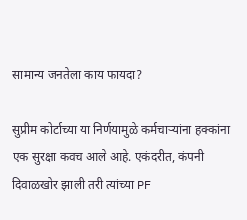सामान्य जनतेला काय फायदा?

सुप्रीम कोर्टाच्या या निर्णयामुळे कर्मचाऱ्यांना हक्कांना एक सुरक्षा कवच आले आहे. एकंदरीत, कंपनी दिवाळखोर झाली तरी त्यांच्या PF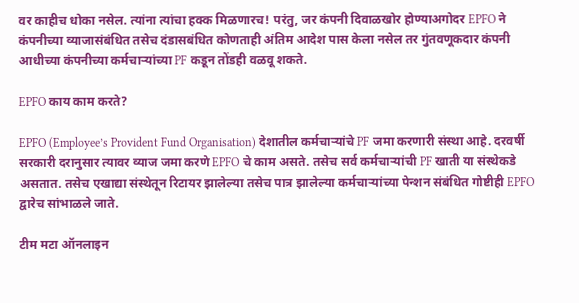वर काहीच धोका नसेल. त्यांना त्यांचा हक्क मिळणारच! परंतु, जर कंपनी दिवाळखोर होण्याअगोदर EPFO ने कंपनीच्या व्याजासंबंधित तसेच दंडासबंधित कोणताही अंतिम आदेश पास केला नसेल तर गुंतवणूकदार कंपनी आधीच्या कंपनीच्या कर्मचाऱ्यांच्या PF कडून तोंडही वळवू शकते.

EPFO काय काम करते?

EPFO (Employee’s Provident Fund Organisation) देशातील कर्मचाऱ्यांचे PF जमा करणारी संस्था आहे. दरवर्षी सरकारी दरानुसार त्यावर व्याज जमा करणे EPFO चे काम असते. तसेच सर्व कर्मचाऱ्यांची PF खाती या संस्थेकडे असतात. तसेच एखाद्या संस्थेतून रिटायर झालेल्या तसेच पात्र झालेल्या कर्मचाऱ्यांच्या पेन्शन संबंधित गोष्टीही EPFO द्वारेच सांभाळले जाते.

टीम मटा ऑनलाइन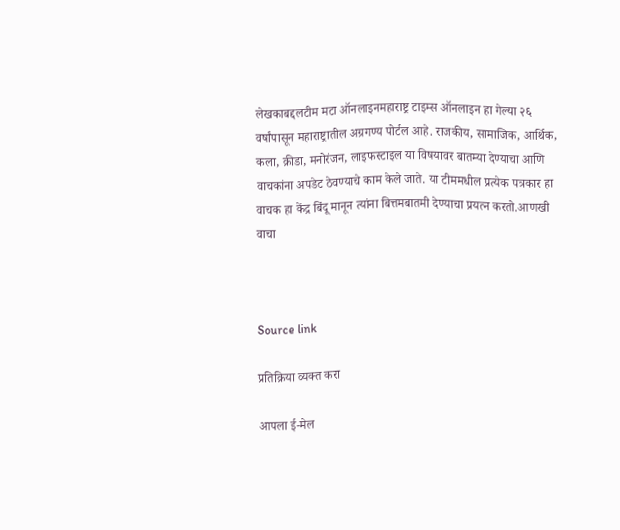लेखकाबद्दलटीम मटा ऑनलाइनमहाराष्ट्र टाइम्स ऑनलाइन हा गेल्या २६ वर्षांपासून महाराष्ट्रातील अग्रगण्य पोर्टल आहे. राजकीय, सामाजिक, आर्थिक, कला, क्रीडा, मनोरंजन, लाइफस्टाइल या विषयावर बातम्या देण्याचा आणि वाचकांना अपडेट ठेवण्याचे काम केले जाते. या टीममधील प्रत्येक पत्रकार हा वाचक हा केंद्र बिंदू मानून त्यांना बित्तमबातमी देण्याचा प्रयत्न करतो.आणखी वाचा



Source link

प्रतिक्रिया व्यक्त करा

आपला ई-मेल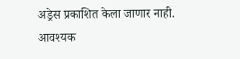अड्रेस प्रकाशित केला जाणार नाही. आवश्यक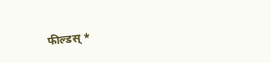फील्डस् *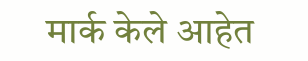मार्क केले आहेत